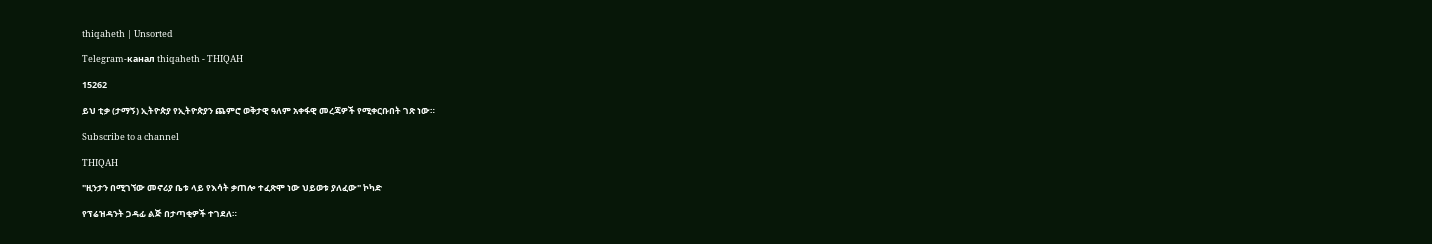thiqaheth | Unsorted

Telegram-канал thiqaheth - THIQAH

15262

ይህ ቲቃ (ታማኝ) ኢትዮጵያ የኢትዮጵያን ጨምሮ ወቅታዊ ዓለም አቀፋዊ መረጃዎች የሚቀርቡበት ገጽ ነው።

Subscribe to a channel

THIQAH

"ዚንታን በሚገኘው መኖሪያ ቤቱ ላይ የእሳት ቃጠሎ ተፈጽሞ ነው ህይወቱ ያለፈው" ኮካድ

የፕሬዝዳንት ጋዳፊ ልጅ በታጣቂዎች ተገደለ።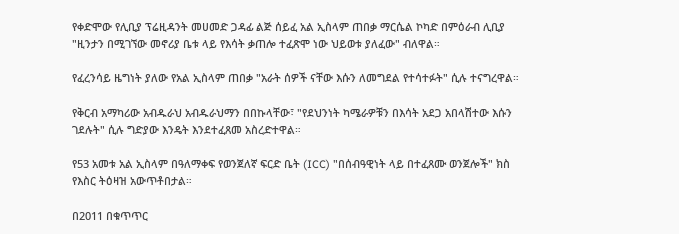የቀድሞው የሊቢያ ፕሬዚዳንት መሀመድ ጋዳፊ ልጅ ሰይፈ አል ኢስላም ጠበቃ ማርሴል ኮካድ በምዕራብ ሊቢያ "ዚንታን በሚገኘው መኖሪያ ቤቱ ላይ የእሳት ቃጠሎ ተፈጽሞ ነው ህይወቱ ያለፈው" ብለዋል።

የፈረንሳይ ዜግነት ያለው የአል ኢስላም ጠበቃ "አራት ሰዎች ናቸው እሱን ለመግደል የተሳተፉት" ሲሉ ተናግረዋል።

የቅርብ አማካሪው አብዱራህ አብዱራህማን በበኩላቸው፣ "የደህንነት ካሜራዎቹን በእሳት አደጋ አበላሽተው እሱን ገደሉት" ሲሉ ግድያው እንዴት እንደተፈጸመ አስረድተዋል።

የ53 አመቱ አል ኢስላም በዓለማቀፍ የወንጀለኛ ፍርድ ቤት (ICC) "በሰብዓዊነት ላይ በተፈጸሙ ወንጀሎች" ክስ የእስር ትዕዛዝ አውጥቶበታል።

በ2011 በቁጥጥር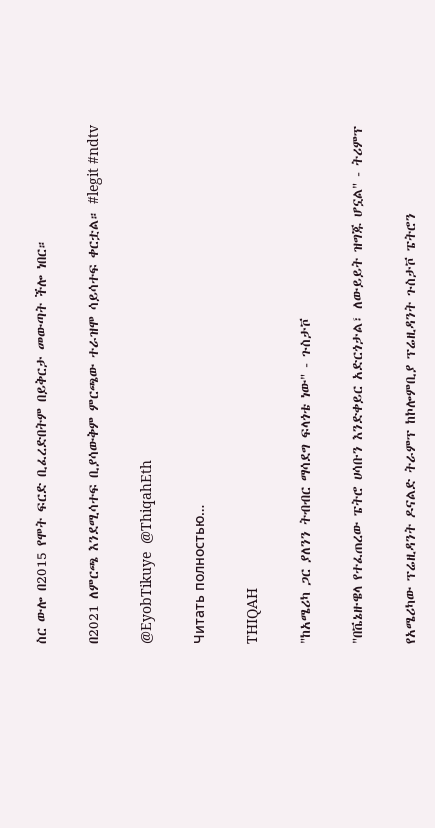ስር ውሎ በ2015 የሞት ፍርድ ቢፈረድበትም በይቅርታ መውጣት ችሎ ነበር።

በ2021 ለምርጫ እንደሚሳተፍ ቢያሳውቅም ምርጫው ተራዝሞ ሳይሳተፍ ቀርቷል። #legit #ndtv

@EyobTikuye  @ThiqahEth

Читать полностью…

THIQAH

"ከአሜሪካ ጋር ያለንን ትብብር ማሳደግ ፍላጎቴ ነው" - ጉስታቮ

"በቬኔዙዌላ የተፈጠረው ፔትሮ ሀሳቡን እንድቀይር አድርጎታል፣ ለውይይት ዝግጁ ሆኗል" - ትሪምፕ

የአሜሪካው ፕሬዚዳንት ዶናልድ ትራምፕ ከኮሎምቢያ ፕሬዚዳንት ጉስታቮ ፔትሮን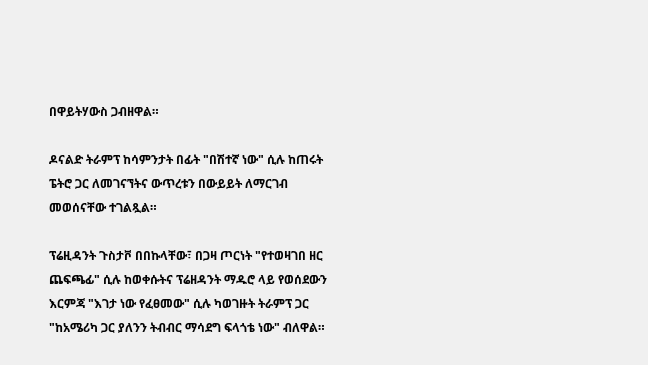በዋይትሃውስ ጋብዘዋል።

ዶናልድ ትራምፕ ከሳምንታት በፊት "በሽተኛ ነው" ሲሉ ከጠሩት ፔትሮ ጋር ለመገናኘትና ውጥረቱን በውይይት ለማርገብ መወሰናቸው ተገልጿል።

ፕሬዚዳንት ጉስታቮ በበኩላቸው፣ በጋዛ ጦርነት "የተወዛገበ ዘር ጨፍጫፊ" ሲሉ ከወቀሱትና ፕሬዘዳንት ማዱሮ ላይ የወሰደውን እርምጃ "እገታ ነው የፈፀመው" ሲሉ ካወገዙት ትራምፕ ጋር "ከአሜሪካ ጋር ያለንን ትብብር ማሳደግ ፍላጎቴ ነው" ብለዋል።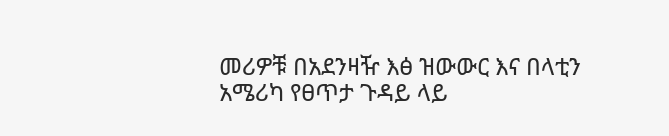መሪዎቹ በአደንዛዥ እፅ ዝውውር እና በላቲን አሜሪካ የፀጥታ ጉዳይ ላይ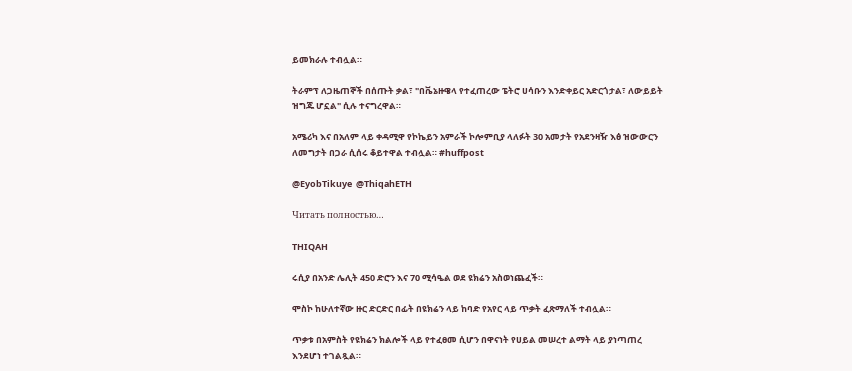ይመክራሉ ተብሏል።

ትራምፕ ለጋዜጠኞች በሰጡት ቃል፣ "በቬኔዙዌላ የተፈጠረው ፔትሮ ሀሳቡን እንድቀይር አድርጎታል፣ ለውይይት ዝግጁ ሆኗል" ሲሉ ተናግረዋል።

አሜሪካ እና በአለም ላይ ቀዳሚዋ የኮኬይን አምራች ኮሎምቢያ ላለፉት 30 አመታት የአደንዛዥ እፅ ዝውውርን ለመግታት በጋራ ሲሰሩ ቆይተዋል ተብሏል። #huffpost

@EyobTikuye  @ThiqahETH

Читать полностью…

THIQAH

ሩሲያ በአንድ ሌሊት 450 ድሮን እና 70 ሚሳዔል ወደ ዩክሬን አስወነጨፈች።

ሞስኮ ከሁለተኛው ዙር ድርድር በፊት በዩክሬን ላይ ከባድ የአየር ላይ ጥቃት ፈጽማለች ተብሏል።

ጥቃቱ በአምስት የዩክሬን ክልሎች ላይ የተፈፀመ ሲሆን በዋናነት የሀይል መሠረተ ልማት ላይ ያነጣጠረ እንደሆነ ተገልጿል።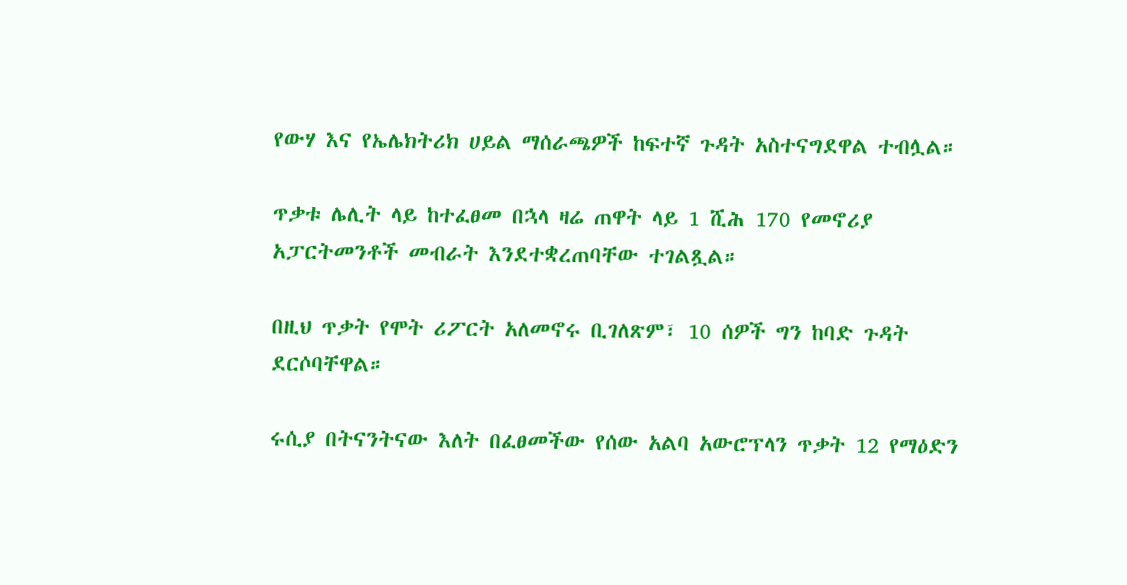የውሃ እና የኤሌክትሪክ ሀይል ማሰራጫዎች ከፍተኛ ጉዳት አስተናግደዋል ተብሏል።

ጥቃቱ ሌሊት ላይ ከተፈፀመ በኋላ ዛሬ ጠዋት ላይ 1 ሺሕ 170 የመኖሪያ አፓርትመንቶች መብራት እንደተቋረጠባቸው ተገልጿል።

በዚህ ጥቃት የሞት ሪፖርት አለመኖሩ ቢገለጽም፣ 10 ሰዎች ግን ከባድ ጉዳት ደርሶባቸዋል።

ሩሲያ በትናንትናው እለት በፈፀመችው የሰው አልባ አውሮፕላን ጥቃት 12 የማዕድን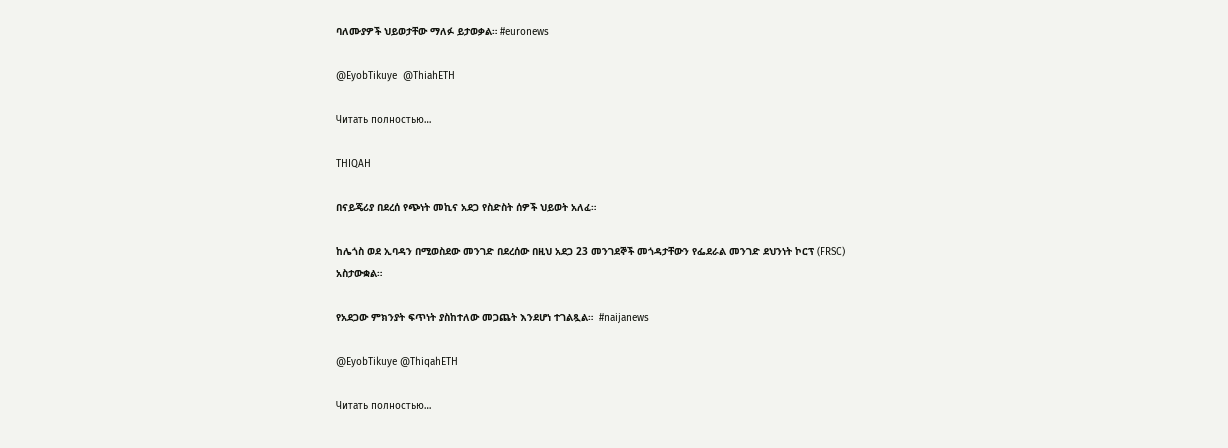ባለሙያዎች ህይወታቸው ማለፉ ይታወቃል። #euronews

@EyobTikuye  @ThiahETH

Читать полностью…

THIQAH

በናይጄሪያ በደረሰ የጭነት መኪና አደጋ የስድስት ሰዎች ህይወት አለፈ።

ከሌጎስ ወደ ኢባዳን በሚወስደው መንገድ በደረሰው በዚህ አደጋ 23 መንገደኞች መጎዳታቸውን የፌደራል መንገድ ደህንነት ኮርፕ (FRSC) አስታውቋል።

የአደጋው ምክንያት ፍጥነት ያስከተለው መጋጨት እንደሆነ ተገልጿል።  #naijanews

@EyobTikuye @ThiqahETH

Читать полностью…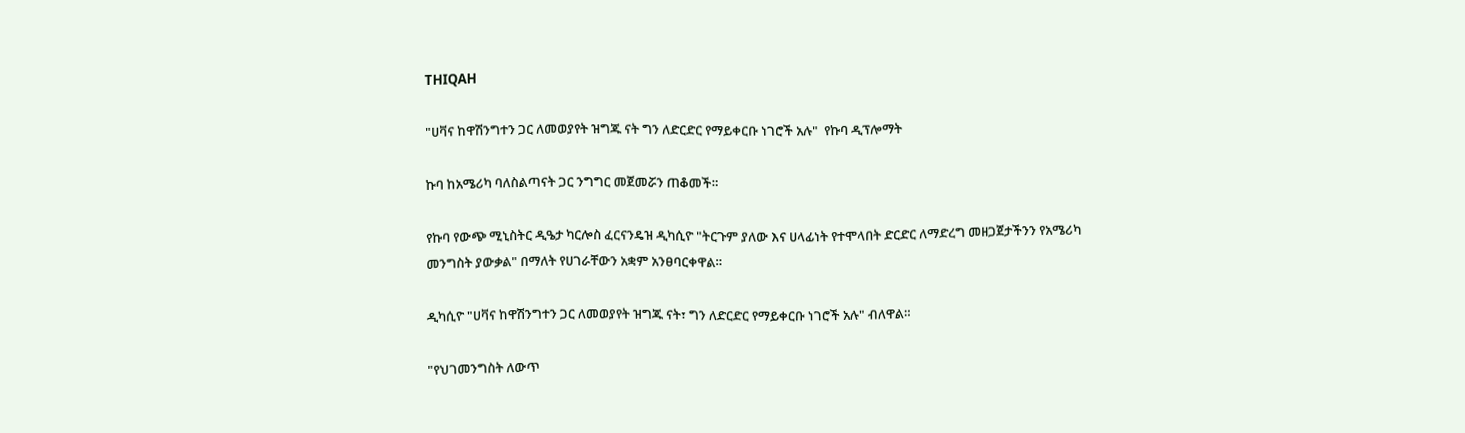THIQAH

"ሀቫና ከዋሽንግተን ጋር ለመወያየት ዝግጁ ናት ግን ለድርድር የማይቀርቡ ነገሮች አሉ"  የኩባ ዲፕሎማት

ኩባ ከአሜሪካ ባለስልጣናት ጋር ንግግር መጀመሯን ጠቆመች።

የኩባ የውጭ ሚኒስትር ዲዔታ ካርሎስ ፈርናንዴዝ ዲካሲዮ "ትርጉም ያለው እና ሀላፊነት የተሞላበት ድርድር ለማድረግ መዘጋጀታችንን የአሜሪካ መንግስት ያውቃል" በማለት የሀገራቸውን አቋም አንፀባርቀዋል።

ዲካሲዮ "ሀቫና ከዋሽንግተን ጋር ለመወያየት ዝግጁ ናት፣ ግን ለድርድር የማይቀርቡ ነገሮች አሉ" ብለዋል።

"የህገመንግስት ለውጥ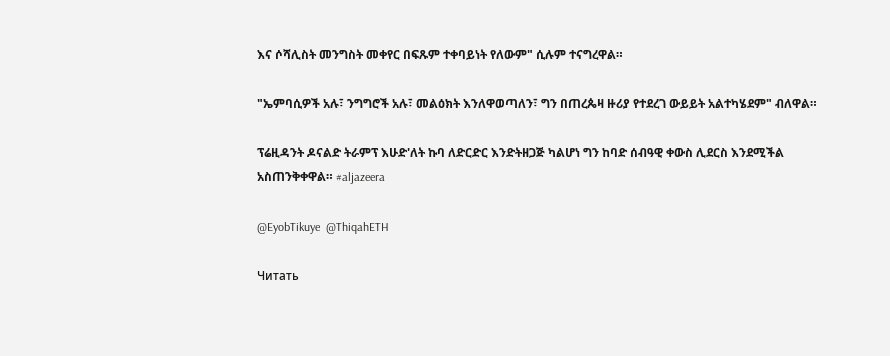እና ሶሻሊስት መንግስት መቀየር በፍጹም ተቀባይነት የለውም" ሲሉም ተናግረዋል።

"ኤምባሲዎች አሉ፣ ንግግሮች አሉ፣ መልዕክት እንለዋወጣለን፣ ግን በጠረጴዛ ዙሪያ የተደረገ ውይይት አልተካሄደም" ብለዋል።

ፕሬዚዳንት ዶናልድ ትራምፕ እሁድ'ለት ኩባ ለድርድር እንድትዘጋጅ ካልሆነ ግን ከባድ ሰብዓዊ ቀውስ ሊደርስ እንደሚችል አስጠንቅቀዋል። #aljazeera

@EyobTikuye  @ThiqahETH

Читать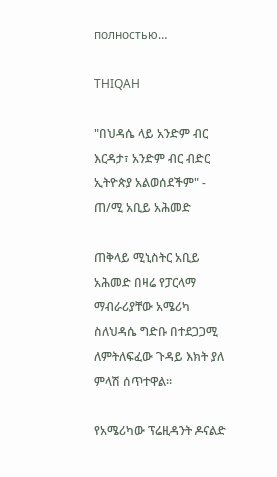полностью…

THIQAH

"በህዳሴ ላይ አንድም ብር እርዳታ፣ አንድም ብር ብድር ኢትዮጵያ አልወሰደችም" - ጠ/ሚ አቢይ አሕመድ

ጠቅላይ ሚኒስትር አቢይ አሕመድ በዛሬ የፓርላማ ማብራሪያቸው አሜሪካ ስለህዳሴ ግድቡ በተደጋጋሚ ለምትለፍፈው ጉዳይ እክት ያለ ምላሽ ሰጥተዋል።

የአሜሪካው ፕሬዚዳንት ዶናልድ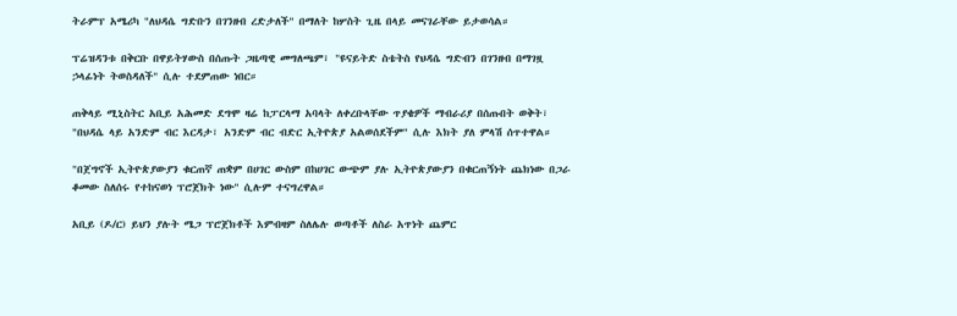ትራምፕ አሜሪካ "ለህዳሴ ግድቡን በገንዘብ ረድታለች" በማለት ከሦስት ጊዜ በላይ መናገራቸው ይታወሳል።

ፕሬዝዳንቱ በቅርቡ በዋይትሃውስ በሰጡት ጋዜጣዊ መግለጫም፣ "ዩናይትድ ስቴትስ የህዳሴ ግድብን በገንዘብ በማገዟ ኃላፊነት ትወስዳለች" ሲሉ ተደምጠው ነበር።

ጠቅላይ ሚኒስትር አቢይ አሕመድ ደግሞ ዛሬ ከፓርላማ አባላት ለቀረቡላቸው ጥያቄዎች ማብራሪያ በሰጡበት ወቅት፣ "በህዳሴ ላይ አንድም ብር እርዳታ፣ አንድም ብር ብድር ኢትዮጵያ አልወሰደችም" ሲሉ እክት ያለ ምላሽ ሰጥተዋል።

"በጀግኖች ኢትዮጵያውያን ቁርጠኛ ጠቋም በሀገር ውስም በከሀገር ውጭም ያሉ ኢትዮጵያውያን በቁርጠኝነት ጨክነው በጋራ ቆመው ስለሰሩ የተከናወነ ፕሮጀክት ነው" ሲሉም ተናግረዋል።

አቢይ (ዶ/ር) ይህን ያሉት ሜጋ ፕሮጀክቶች እምብዛም ስለሌሉ ወጣቶች ለስራ አጥነት ጨምር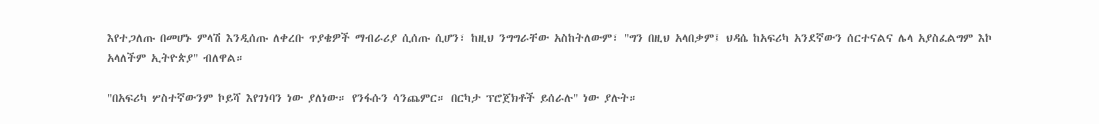እየተጋለጡ በመሆኑ ምላሽ እንዲሰጡ ለቀረቡ ጥያቄዎች ማብራሪያ ሲሰጡ ሲሆን፣ ከዚህ ንግግራቸው አስከትለውም፣ "ግን በዚህ አላበቃም፤ ህዳሴ ከአፍሪካ አንደኛውን ሰርተናልና ሌላ አያስፈልግም እኮ አላለችም ኢትዮጵያ" ብለዋል።

"በአፍሪካ ሦስተኛውንም ኮይሻ እየገነባን ነው ያለነው። የንፋሱን ሳንጨምር። በርካታ ፕሮጀክቶች ይሰራሉ" ነው ያሉት።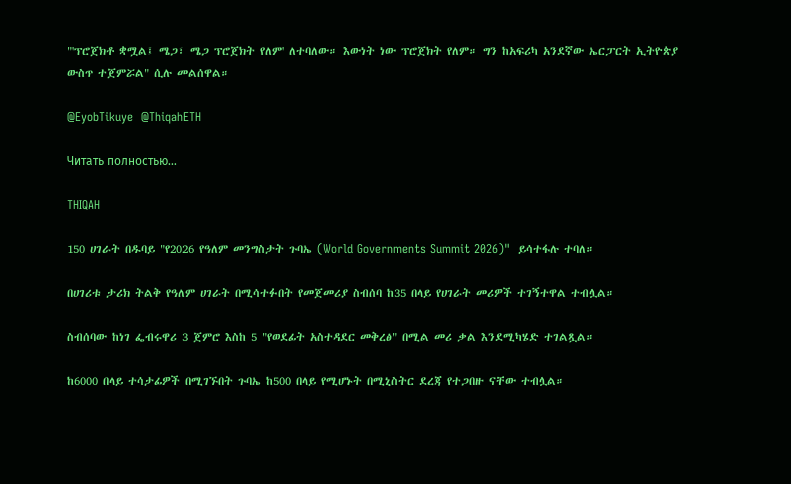"'ፕሮጀክቶ ቋሟል፤ ሜጋ፣ ሜጋ ፕሮጀክት የለም' ለተባለው። እውነት ነው ፕሮጀክት የለም። ግን ከአፍሪካ አንደኛው ኤርፓርት ኢትዮጵያ ውስጥ ተጀምሯል" ሲሉ መልሰዋል።

@EyobTikuye  @ThiqahETH

Читать полностью…

THIQAH

150 ሀገራት በዱባይ "የ2026 የዓለም መንግስታት ጉባኤ (World Governments Summit 2026)"  ይሳተፋሉ ተባለ።

በሀገሪቱ ታሪክ ትልቅ የዓለም ሀገራት በሚሳተፉበት የመጀመሪያ ስብሰባ ከ35 በላይ የሀገራት መሪዎች ተገኝተዋል ተብሏል።

ስብሰባው ከነገ ፌብሩዋሪ 3 ጀምሮ እስከ 5 "የወደፊት አስተዳደር መቅረፅ" በሚል መሪ ቃል እንደሚካሄድ ተገልጿል።

ከ6000 በላይ ተሳታፊዎች በሚገኙበት ጉባኤ ከ500 በላይ የሚሆኑት በሚኒስትር ደረጃ የተጋበዙ ናቸው ተብሏል።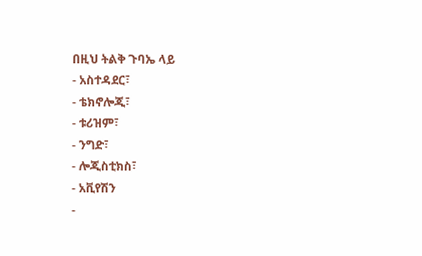በዚህ ትልቅ ጉባኤ ላይ
- አስተዳደር፣
- ቴክኖሎጂ፣
- ቱሪዝም፣
- ንግድ፣
- ሎጂስቲክስ፣
- አቪየሽን
-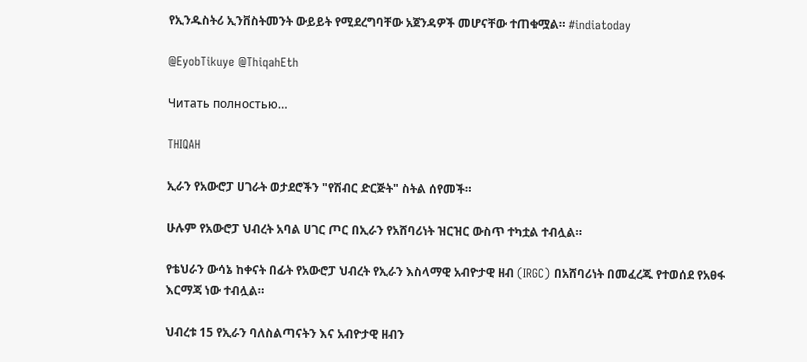የኢንዱስትሪ ኢንቨስትመንት ውይይት የሚደረግባቸው አጀንዳዎች መሆናቸው ተጠቁሟል። #indiatoday

@EyobTikuye @ThiqahEth

Читать полностью…

THIQAH

ኢራን የአውሮፓ ሀገራት ወታደሮችን "የሽብር ድርጅት" ስትል ሰየመች።

ሁሉም የአውሮፓ ህብረት አባል ሀገር ጦር በኢራን የአሸባሪነት ዝርዝር ውስጥ ተካቷል ተብሏል።

የቴህራን ውሳኔ ከቀናት በፊት የአውሮፓ ህብረት የኢራን እስላማዊ አብዮታዊ ዘብ (IRGC) በአሸባሪነት በመፈረጁ የተወሰደ የአፀፋ እርማጃ ነው ተብሏል።

ህብረቱ 15 የኢራን ባለስልጣናትን እና አብዮታዊ ዘብን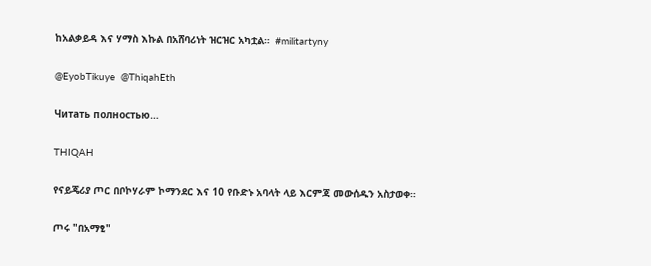ከአልቃይዳ እና ሃማስ እኩል በአሸባሪነት ዝርዝር አካቷል።  #militartyny

@EyobTikuye  @ThiqahEth

Читать полностью…

THIQAH

የናይጄሪያ ጦር በቦኮሃራም ኮማንደር እና 10 የቡድኑ አባላት ላይ እርምጃ መውሰዱን አስታወቀ።

ጦሩ "በአማፂ"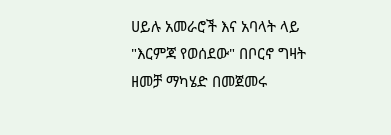ሀይሉ አመራሮች እና አባላት ላይ "እርምጃ የወሰደው" በቦርኖ ግዛት ዘመቻ ማካሄድ በመጀመሩ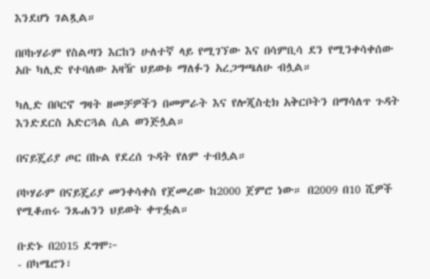እንደሆነ ገልጿል።

በቦኩሃራም የስልጣን እርከን ሁለተኛ ላይ የሚገኘው እና በሳምቢሳ ደን የሚንቀሳቀሰው አቡ ካሊድ የተባለው አዛዥ ህይወቱ ማለፉን አረጋግጫለሁ ብሏል።

ካሊድ በቦርኖ ግዛት ዘመቻዎችን በመምራት እና የሎጂስቲክ አቅርቦትን በማሳለጥ ጉዳት እንድደርስ አድርጓል ሲል ወንጅሏል።

በናይጄሪያ ጦር በኩል የደረሰ ጉዳት የለም ተብሏል።

ቦኮሃራም በናይጄሪያ መንቀሳቀስ የጀመረው ከ2000 ጀምሮ ነው። በ2009 በ10 ሺዎች የሚቆጠሩ ንጹሐንን ህይወት ቀጥፏል።

ቡድኑ በ2015 ደግሞ፦
- በካሜሮን፣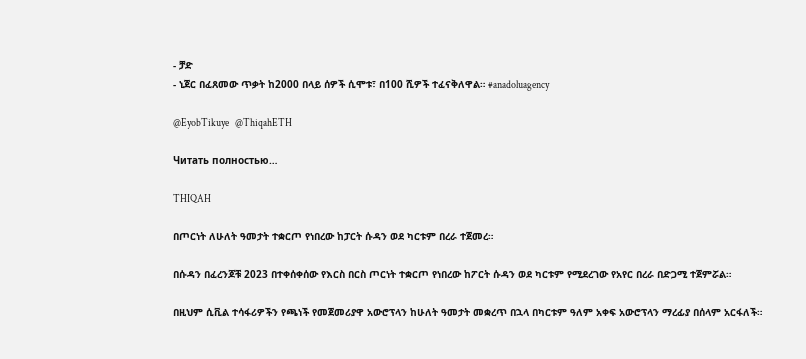- ቻድ
- ኒጀር በፈጸመው ጥቃት ከ2000 በላይ ሰዎች ሲሞቱ፣ በ100 ሺዎች ተፈናቅለዋል። #anadoluagency

@EyobTikuye   @ThiqahETH

Читать полностью…

THIQAH

በጦርነት ለሁለት ዓመታት ተቋርጦ የነበረው ከፓርት ሱዳን ወደ ካርቱም በረራ ተጀመረ።

በሱዳን በፈረንጆቹ 2023 በተቀሰቀሰው የእርስ በርስ ጦርነት ተቋርጦ የነበረው ከፖርት ሱዳን ወደ ካርቱም የሚደረገው የአየር በረራ በድጋሚ ተጀምሯል።

በዚህም ሲቪል ተሳፋሪዎችን የጫነች የመጀመሪያዋ አውሮፕላን ከሁለት ዓመታት መቋረጥ በኋላ በካርቱም ዓለም አቀፍ አውሮፕላን ማረፊያ በሰላም አርፋለች።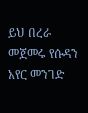ይህ በረራ መጀመሩ የሱዳን አየር መንገድ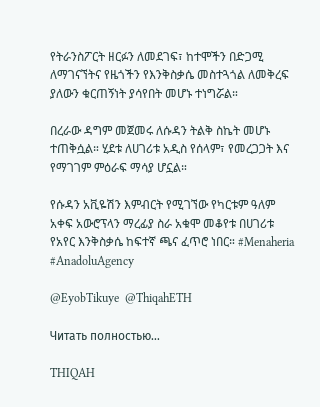የትራንስፖርት ዘርፉን ለመደገፍ፣ ከተሞችን በድጋሚ ለማገናኘትና የዜጎችን የእንቅስቃሴ መስተጓጎል ለመቅረፍ ያለውን ቁርጠኝነት ያሳየበት መሆኑ ተነግሯል።

በረራው ዳግም መጀመሩ ለሱዳን ትልቅ ስኬት መሆኑ ተጠቅሷል። ሂደቱ ለሀገሪቱ አዲስ የሰላም፣ የመረጋጋት እና የማገገም ምዕራፍ ማሳያ ሆኗል።

የሱዳን አቪዬሽን እምብርት የሚገኘው የካርቱም ዓለም አቀፍ አውሮፕላን ማረፊያ ስራ አቁሞ መቆየቱ በሀገሪቱ የአየር እንቅስቃሴ ከፍተኛ ጫና ፈጥሮ ነበር። #Menaheria #AnadoluAgency

@EyobTikuye  @ThiqahETH

Читать полностью…

THIQAH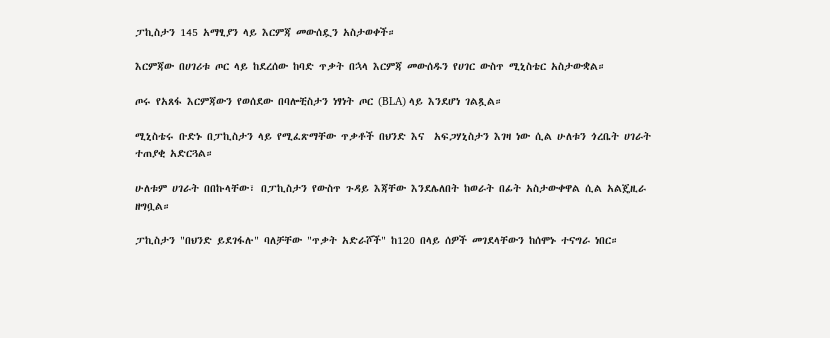ፓኪስታን 145 አማፂያን ላይ እርምጃ መውሰዷን አስታወቀች።

እርምጃው በሀገሪቱ ጦር ላይ ከደረሰው ከባድ ጥቃት በኋላ እርምጃ መውሰዱን የሀገር ውስጥ ሚኒስቴር አስታውቋል።

ጦሩ የአጸፋ እርምጃውን የወሰደው በባሎቺስታን ነፃነት ጦር (BLA) ላይ እንደሆነ ገልጿል።

ሚኒስቴሩ ቡድኑ በፓኪስታን ላይ የሚፈጽማቸው ጥቃቶች በህንድ እና  አፍጋሃኒስታን እገዛ ነው ሲል ሁለቱን ጎረቤት ሀገራት ተጠያቂ አድርጓል።

ሁለቱም ሀገራት በበኩላቸው፣ በፓኪስታን የውስጥ ጉዳይ እጃቸው እንደሌለበት ከወራት በፊት አስታውቀዋል ሲል አልጄዚራ ዘግቧል።

ፓኪስታን "በህንድ ይደገፋሉ" ባለቻቸው "ጥቃት አድራሾች" ከ120 በላይ ሰዎች መገደላቸውን ከሰሞኑ ተናግራ ነበር።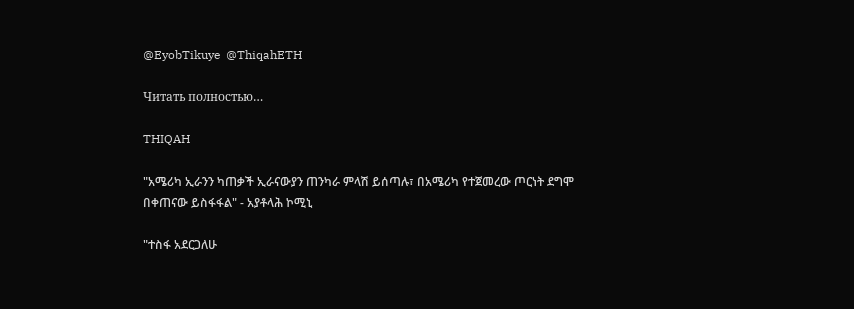@EyobTikuye  @ThiqahETH

Читать полностью…

THIQAH

"አሜሪካ ኢራንን ካጠቃች ኢራናውያን ጠንካራ ምላሽ ይሰጣሉ፣ በአሜሪካ የተጀመረው ጦርነት ደግሞ በቀጠናው ይስፋፋል" - አያቶላሕ ኮሚኒ

"ተስፋ አደርጋለሁ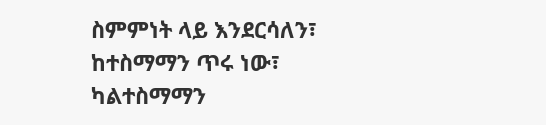ስምምነት ላይ እንደርሳለን፣ ከተስማማን ጥሩ ነው፣ ካልተስማማን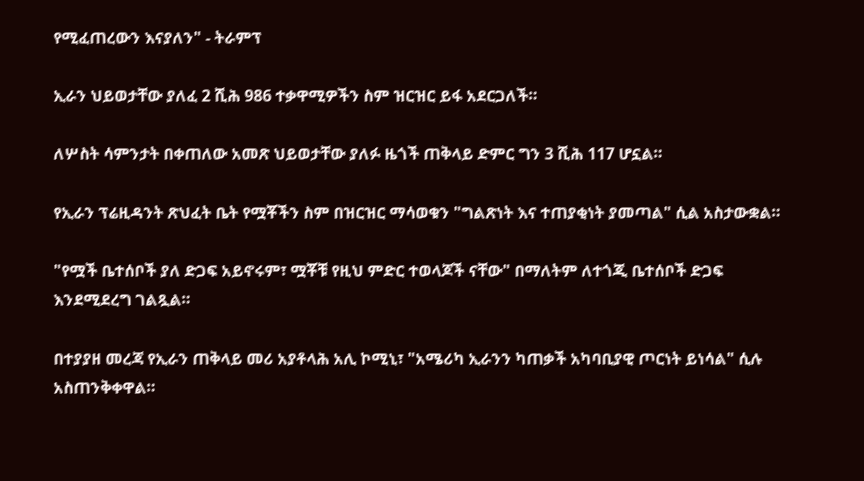የሚፈጠረውን እናያለን" - ትራምፕ

ኢራን ህይወታቸው ያለፈ 2 ሺሕ 986 ተቃዋሚዎችን ስም ዝርዝር ይፋ አደርጋለች።

ለሦስት ሳምንታት በቀጠለው አመጽ ህይወታቸው ያለፉ ዜጎች ጠቅላይ ድምር ግን 3 ሺሕ 117 ሆኗል።

የኢራን ፕሬዚዳንት ጽህፈት ቤት የሟቾችን ስም በዝርዝር ማሳወቁን "ግልጽነት እና ተጠያቂነት ያመጣል" ሲል አስታውቋል።

"የሟች ቤተሰቦች ያለ ድጋፍ አይኖሩም፣ ሟቾቹ የዚህ ምድር ተወላጆች ናቸው" በማለትም ለተጎጂ ቤተሰቦች ድጋፍ እንደሚደረግ ገልጿል።

በተያያዘ መረጃ የኢራን ጠቅላይ መሪ አያቶላሕ አሊ ኮሚኒ፣ "አሜሪካ ኢራንን ካጠቃች አካባቢያዊ ጦርነት ይነሳል" ሲሉ አስጠንቅቀዋል።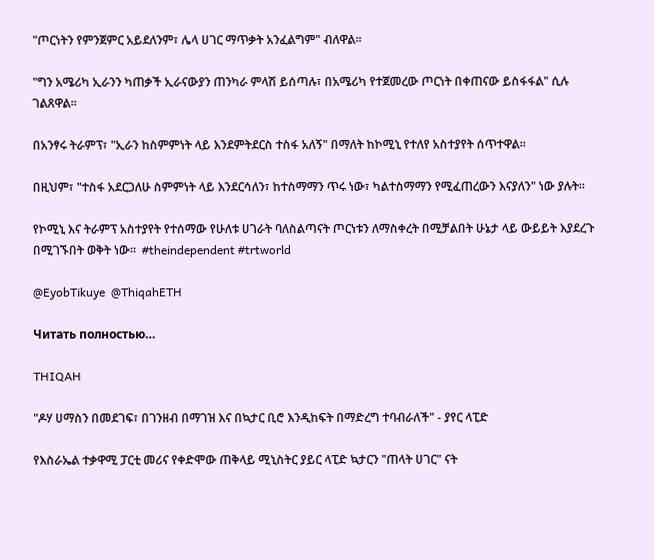"ጦርነትን የምንጀምር አይደለንም፣ ሌላ ሀገር ማጥቃት አንፈልግም" ብለዋል።

"ግን አሜሪካ ኢራንን ካጠቃች ኢራናውያን ጠንካራ ምላሽ ይሰጣሉ፣ በአሜሪካ የተጀመረው ጦርነት በቀጠናው ይስፋፋል" ሲሉ ገልጸዋል።

በአንፃሩ ትራምፕ፣ "ኢራን ከስምምነት ላይ እንደምትደርስ ተስፋ አለኝ" በማለት ከኮሚኒ የተለየ አስተያየት ሰጥተዋል።

በዚህም፣ "ተስፋ አደርጋለሁ ስምምነት ላይ እንደርሳለን፣ ከተስማማን ጥሩ ነው፣ ካልተስማማን የሚፈጠረውን እናያለን" ነው ያሉት።

የኮሚኒ እና ትራምፕ አስተያየት የተሰማው የሁለቱ ሀገራት ባለስልጣናት ጦርነቱን ለማስቀረት በሚቻልበት ሁኔታ ላይ ውይይት እያደረጉ በሚገኙበት ወቅት ነው።  #theindependent #trtworld

@EyobTikuye  @ThiqahETH

Читать полностью…

THIQAH

"ዶሃ ሀማስን በመደገፍ፣ በገንዘብ በማገዝ እና በኳታር ቢሮ እንዲከፍት በማድረግ ተባብራለች" - ያየር ላፒድ

የእስራኤል ተቃዋሚ ፓርቲ መሪና የቀድሞው ጠቅላይ ሚኒስትር ያይር ላፒድ ኳታርን "ጠላት ሀገር" ናት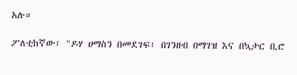አሉ።

ፖለቲከኛው፣ "ዶሃ ሀማስን በመደገፍ፣ በገንዘብ በማገዝ እና በኳታር ቢሮ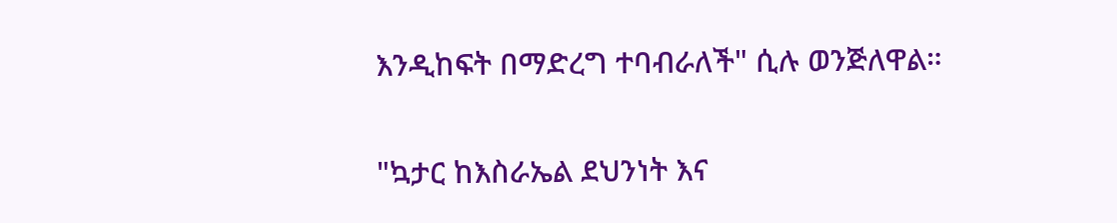እንዲከፍት በማድረግ ተባብራለች" ሲሉ ወንጅለዋል።

"ኳታር ከእስራኤል ደህንነት እና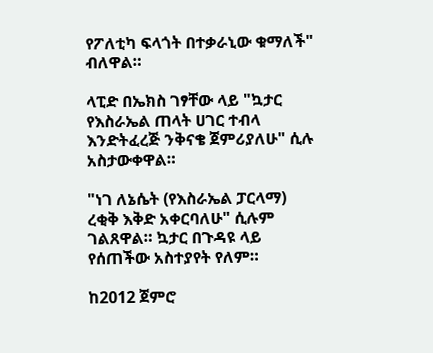የፖለቲካ ፍላጎት በተቃራኒው ቁማለች" ብለዋል።

ላፒድ በኤክስ ገፃቸው ላይ "ኳታር የእስራኤል ጠላት ሀገር ተብላ እንድትፈረጅ ንቅናቄ ጀምሪያለሁ" ሲሉ አስታውቀዋል።

"ነገ ለኔሴት (የእስራኤል ፓርላማ) ረቂቅ እቅድ አቀርባለሁ" ሲሉም ገልጸዋል። ኳታር በጉዳዩ ላይ የሰጠችው አስተያየት የለም።

ከ2012 ጀምሮ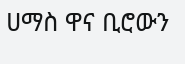ሀማስ ዋና ቢሮውን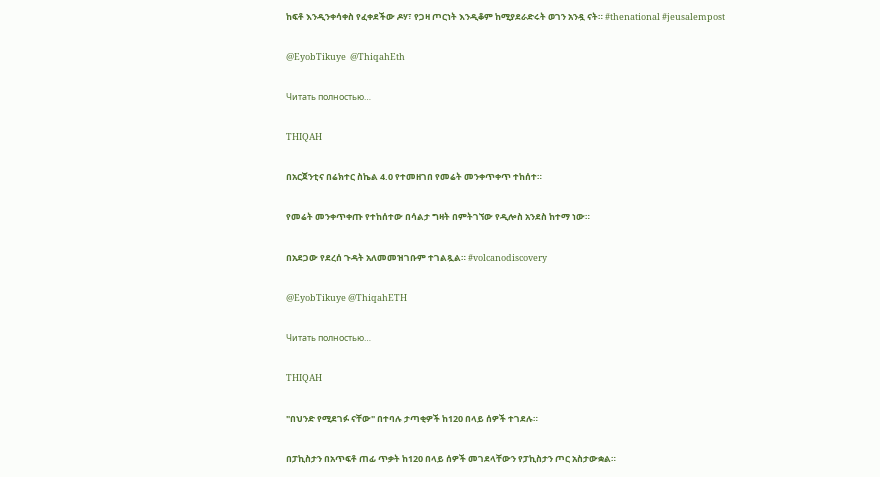ከፍቶ እንዲንቀሳቀስ የፈቀደችው ዶሃ፣ የጋዛ ጦርነት እንዲቆም ከሚያደራድሩት ወገን አንዷ ናት። #thenational #jeusalempost

@EyobTikuye  @ThiqahEth

Читать полностью…

THIQAH

በአርጀንቲና በሬክተር ስኬል 4.0 የተመዘገበ የመሬት መንቀጥቀጥ ተከሰተ።

የመሬት መንቀጥቀጡ የተከሰተው በሳልታ ግዛት በምትገኘው የዲሎስ አንደስ ከተማ ነው።

በአደጋው የደረሰ ጉዳት አለመመዝገቡም ተገልጿል። #volcanodiscovery

@EyobTikuye @ThiqahETH

Читать полностью…

THIQAH

"በህንድ የሚደገፉ ናቸው" በተባሉ ታጣቂዎች ከ120 በላይ ሰዎች ተገደሉ።

በፓኪስታን በአጥፍቶ ጠፊ ጥቃት ከ120 በላይ ሰዎች መገደላቸውን የፓኪስታን ጦር አስታውቋል።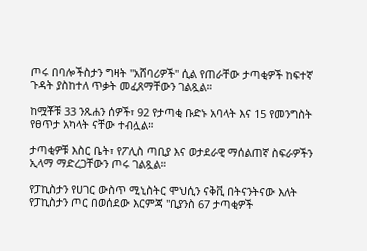ጦሩ በባሎችስታን ግዛት "አሸባሪዎች" ሲል የጠራቸው ታጣቂዎች ከፍተኛ ጉዳት ያስከተለ ጥቃት መፈጸማቸውን ገልጿል።

ከሟቾቹ 33 ንጹሐን ሰዎች፣ 92 የታጣቂ ቡድኑ አባላት እና 15 የመንግስት የፀጥታ አካላት ናቸው ተብሏል።

ታጣቂዎቹ እስር ቤት፣ የፖሊስ ጣቢያ እና ወታደራዊ ማሰልጠኛ ስፍራዎችን ኢላማ ማድረጋቸውን ጦሩ ገልጿል።

የፓኪስታን የሀገር ውስጥ ሚኒስትር ሞህሲን ናቅቪ በትናንትናው እለት የፓኪስታን ጦር በወሰደው እርምጃ "ቢያንስ 67 ታጣቂዎች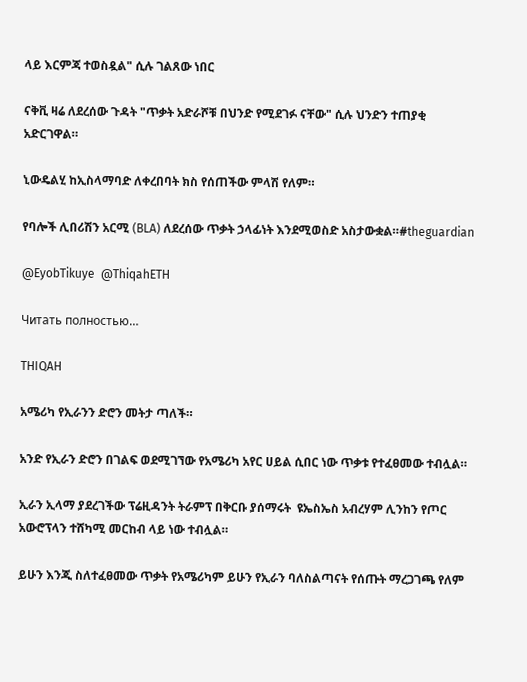ላይ እርምጃ ተወስዷል" ሲሉ ገልጸው ነበር

ናቅቪ ዛሬ ለደረሰው ጉዳት "ጥቃት አድራሾቹ በህንድ የሚደገፉ ናቸው" ሲሉ ህንድን ተጠያቂ አድርገዋል።

ኒውዴልሂ ከኢስላማባድ ለቀረበባት ክስ የሰጠችው ምላሽ የለም።

የባሎች ሊበሪሽን አርሚ (BLA) ለደረሰው ጥቃት ኃላፊነት እንደሚወስድ አስታውቋል።#theguardian

@EyobTikuye  @ThiqahETH

Читать полностью…

THIQAH

አሜሪካ የኢራንን ድሮን መትታ ጣለች።

አንድ የኢራን ድሮን በገልፍ ወደሚገኘው የአሜሪካ አየር ሀይል ሲበር ነው ጥቃቱ የተፈፀመው ተብሏል።

ኢራን ኢላማ ያደረገችው ፕሬዚዳንት ትራምፕ በቅርቡ ያሰማሩት  ዩኤስኤስ አብረሃም ሊንከን የጦር አውሮፕላን ተሸካሚ መርከብ ላይ ነው ተብሏል።

ይሁን እንጂ ስለተፈፀመው ጥቃት የአሜሪካም ይሁን የኢራን ባለስልጣናት የሰጡት ማረጋገጫ የለም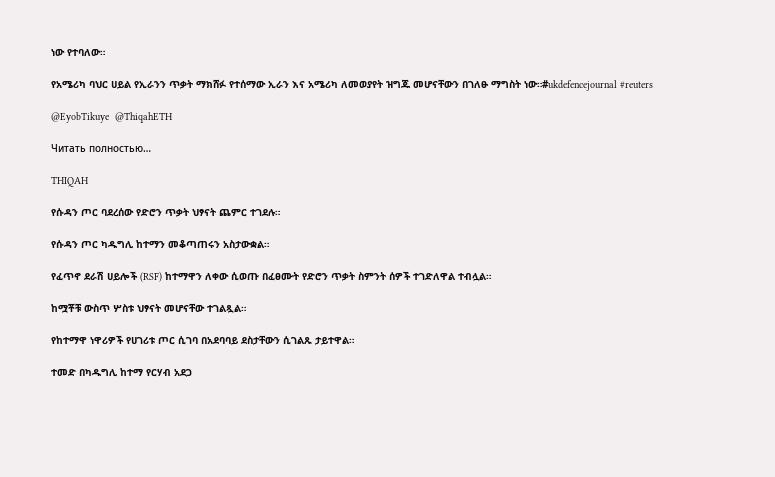ነው የተባለው።

የአሜሪካ ባህር ሀይል የኢራንን ጥቃት ማክሸፉ የተሰማው ኢራን እና አሜሪካ ለመወያየት ዝግጁ መሆናቸውን በገለፁ ማግስት ነው።#ukdefencejournal #reuters

@EyobTikuye  @ThiqahETH

Читать полностью…

THIQAH

የሱዳን ጦር ባደረሰው የድሮን ጥቃት ህፃናት ጨምር ተገደሉ።

የሱዳን ጦር ካዱግሊ ከተማን መቆጣጠሩን አስታውቋል።

የፈጥኖ ደራሽ ሀይሎች (RSF) ከተማዋን ለቀው ሲወጡ በፈፀሙት የድሮን ጥቃት ስምንት ሰዎች ተገድለዋል ተብሏል።

ከሟቾቹ ውስጥ ሦስቱ ህፃናት መሆናቸው ተገልጿል።

የከተማዋ ነዋሪዎች የሀገሪቱ ጦር ሲገባ በአደባባይ ደስታቸውን ሲገልጹ ታይተዋል።

ተመድ በካዱግሊ ከተማ የርሃብ አደጋ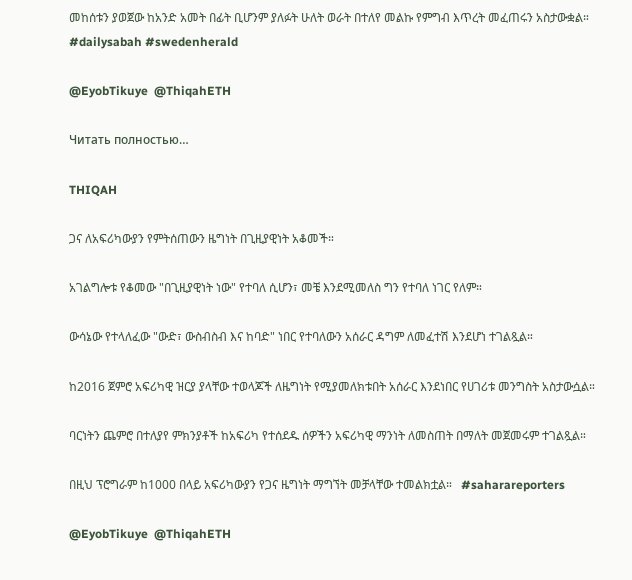መከሰቱን ያወጀው ከአንድ አመት በፊት ቢሆንም ያለፉት ሁለት ወራት በተለየ መልኩ የምግብ እጥረት መፈጠሩን አስታውቋል። #dailysabah #swedenherald

@EyobTikuye  @ThiqahETH

Читать полностью…

THIQAH

ጋና ለአፍሪካውያን የምትሰጠውን ዜግነት በጊዚያዊነት አቆመች።

አገልግሎቱ የቆመው "በጊዚያዊነት ነው" የተባለ ሲሆን፣ መቼ እንደሚመለስ ግን የተባለ ነገር የለም።

ውሳኔው የተላለፈው "ውድ፣ ውስብስብ እና ከባድ" ነበር የተባለውን አሰራር ዳግም ለመፈተሽ እንደሆነ ተገልጿል።

ከ2016 ጀምሮ አፍሪካዊ ዝርያ ያላቸው ተወላጆች ለዜግነት የሚያመለክቱበት አሰራር እንደነበር የሀገሪቱ መንግስት አስታውሷል።

ባርነትን ጨምሮ በተለያየ ምክንያቶች ከአፍሪካ የተሰደዱ ሰዎችን አፍሪካዊ ማንነት ለመስጠት በማለት መጀመሩም ተገልጿል።

በዚህ ፕሮግራም ከ1000 በላይ አፍሪካውያን የጋና ዜግነት ማግኘት መቻላቸው ተመልክቷል።   #saharareporters

@EyobTikuye  @ThiqahETH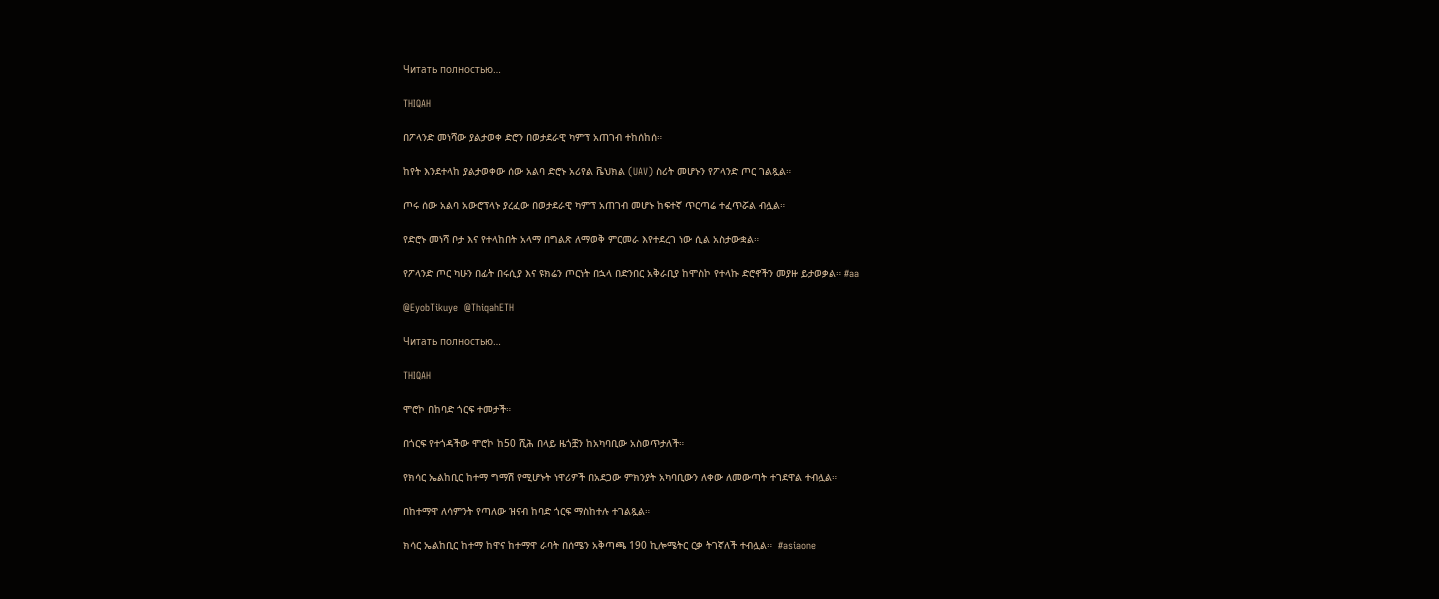Читать полностью…

THIQAH

በፖላንድ መነሻው ያልታወቀ ድሮን በወታደራዊ ካምፕ አጠገብ ተከሰከሰ።

ከየት እንደተላከ ያልታወቀው ሰው አልባ ድሮኑ አሪየል ቬህክል (UAV) ስሪት መሆኑን የፖላንድ ጦር ገልጿል።

ጦሩ ሰው አልባ አውሮፕላኑ ያረፈው በወታደራዊ ካምፕ አጠገብ መሆኑ ከፍተኛ ጥርጣሬ ተፈጥሯል ብሏል።

የድሮኑ መነሻ ቦታ እና የተላከበት አላማ በግልጽ ለማወቅ ምርመራ እየተደረገ ነው ሲል አስታውቋል።

የፖላንድ ጦር ካሁን በፊት በሩሲያ እና ዩክሬን ጦርነት በኋላ በድንበር አቅራቢያ ከሞስኮ የተላኩ ድሮኖችን መያዙ ይታወቃል። #aa

@EyobTikuye  @ThiqahETH

Читать полностью…

THIQAH

ሞሮኮ በከባድ ጎርፍ ተመታች።

በጎርፍ የተጎዳችው ሞሮኮ ከ50 ሺሕ በላይ ዜጎቿን ከአካባቢው አስወጥታለች።

የክሳር ኤልከቢር ከተማ ግማሽ የሚሆኑት ነዋሪዎች በአደጋው ምክንያት አካባቢውን ለቀው ለመውጣት ተገደዋል ተብሏል።

በከተማዋ ለሳምንት የጣለው ዝናብ ከባድ ጎርፍ ማስከተሉ ተገልጿል።

ክሳር ኤልከቢር ከተማ ከዋና ከተማዋ ራባት በሰሜን አቅጣጫ 190 ኪሎሜትር ርቃ ትገኛለች ተብሏል።  #asiaone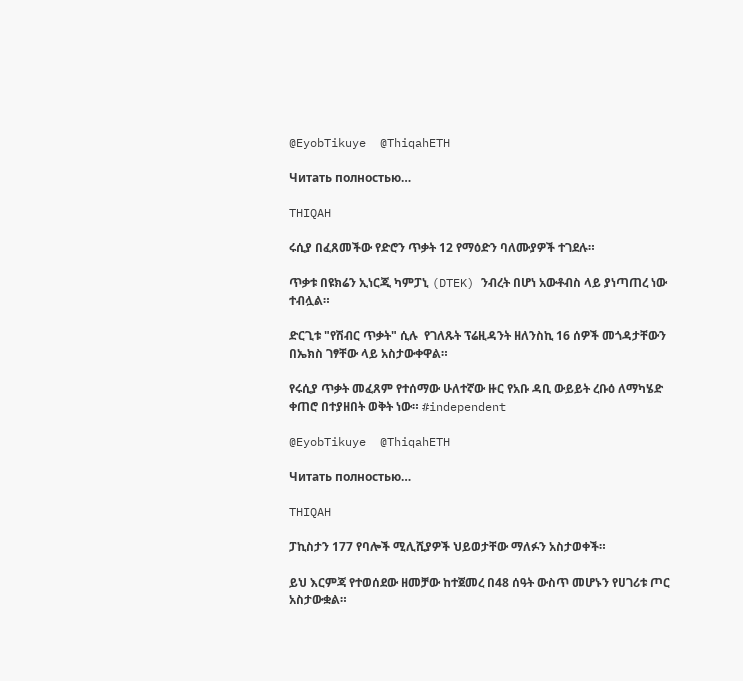@EyobTikuye  @ThiqahETH

Читать полностью…

THIQAH

ሩሲያ በፈጸመችው የድሮን ጥቃት 12 የማዕድን ባለሙያዎች ተገደሉ።

ጥቃቱ በዩክሬን ኢነርጂ ካምፓኒ (DTEK) ንብረት በሆነ አውቶብስ ላይ ያነጣጠረ ነው ተብሏል።

ድርጊቱ "የሽብር ጥቃት" ሲሉ  የገለጹት ፕሬዚዳንት ዘለንስኪ 16 ሰዎች መጎዳታቸውን በኤክስ ገፃቸው ላይ አስታውቀዋል።

የሩሲያ ጥቃት መፈጸም የተሰማው ሁለተኛው ዙር የአቡ ዳቢ ውይይት ረቡዕ ለማካሄድ ቀጠሮ በተያዘበት ወቅት ነው። #independent

@EyobTikuye  @ThiqahETH

Читать полностью…

THIQAH

ፓኪስታን 177 የባሎች ሚሊሺያዎች ህይወታቸው ማለፉን አስታወቀች።

ይህ እርምጃ የተወሰደው ዘመቻው ከተጀመረ በ48 ሰዓት ውስጥ መሆኑን የሀገሪቱ ጦር አስታውቋል።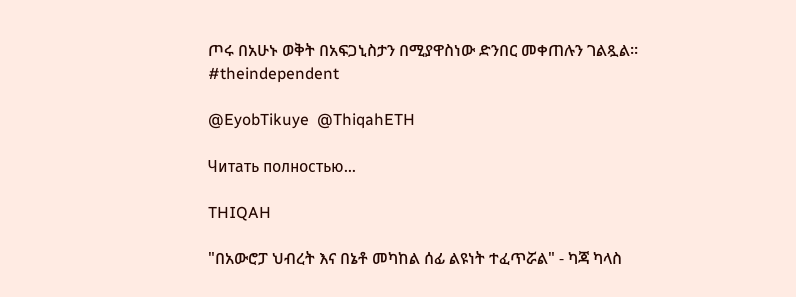ጦሩ በአሁኑ ወቅት በአፍጋኒስታን በሚያዋስነው ድንበር መቀጠሉን ገልጿል። #theindependent

@EyobTikuye  @ThiqahETH

Читать полностью…

THIQAH

"በአውሮፓ ህብረት እና በኔቶ መካከል ሰፊ ልዩነት ተፈጥሯል" - ካጃ ካላስ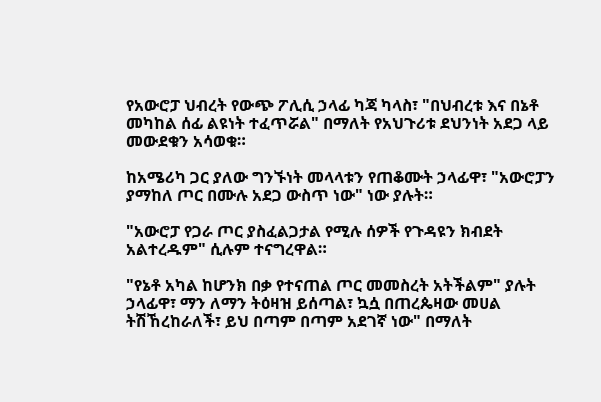የአውሮፓ ህብረት የውጭ ፖሊሲ ኃላፊ ካጃ ካላስ፣ "በህብረቱ እና በኔቶ መካከል ሰፊ ልዩነት ተፈጥሯል" በማለት የአህጉሪቱ ደህንነት አደጋ ላይ መውደቁን አሳወቁ።

ከአሜሪካ ጋር ያለው ግንኙነት መላላቱን የጠቆሙት ኃላፊዋ፣ "አውሮፓን ያማከለ ጦር በሙሉ አደጋ ውስጥ ነው" ነው ያሉት።

"አውሮፓ የጋራ ጦር ያስፈልጋታል የሚሉ ሰዎች የጉዳዩን ክብደት አልተረዱም" ሲሉም ተናግረዋል።

"የኔቶ አካል ከሆንክ በቃ የተናጠል ጦር መመስረት አትችልም" ያሉት ኃላፊዋ፣ ማን ለማን ትዕዛዝ ይሰጣል፣ ኳሷ በጠረጴዛው መሀል ትሽኸረከራለች፣ ይህ በጣም በጣም አደገኛ ነው" በማለት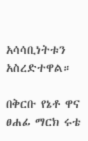አሳሳቢነትቱን አስረድተዋል።

በቅርቡ የኔቶ ዋና ፀሐፊ ማርክ ሩቴ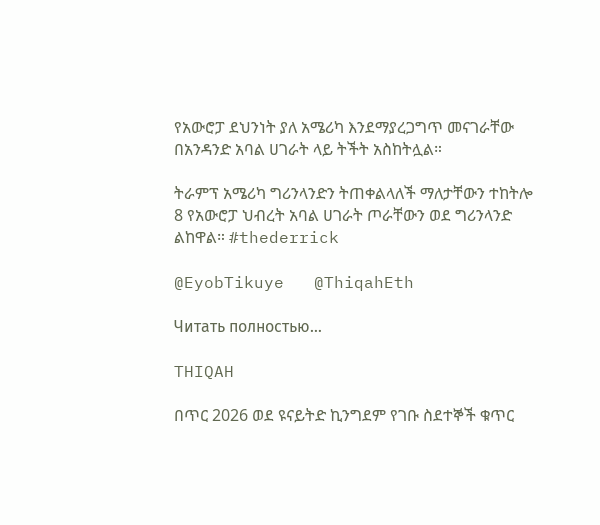የአውሮፓ ደህንነት ያለ አሜሪካ እንደማያረጋግጥ መናገራቸው በአንዳንድ አባል ሀገራት ላይ ትችት አስከትሏል።

ትራምፕ አሜሪካ ግሪንላንድን ትጠቀልላለች ማለታቸውን ተከትሎ 8 የአውሮፓ ህብረት አባል ሀገራት ጦራቸውን ወደ ግሪንላንድ ልከዋል። #thederrick

@EyobTikuye   @ThiqahEth

Читать полностью…

THIQAH

በጥር 2026 ወደ ዩናይትድ ኪንግደም የገቡ ስደተኞች ቁጥር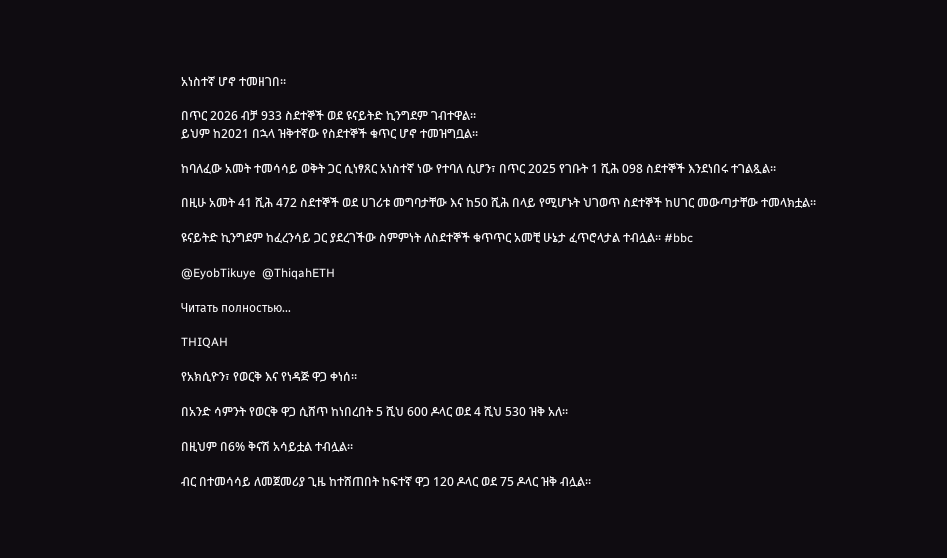አነስተኛ ሆኖ ተመዘገበ።

በጥር 2026 ብቻ 933 ስደተኞች ወደ ዩናይትድ ኪንግደም ገብተዋል።
ይህም ከ2021 በኋላ ዝቅተኛው የስደተኞች ቁጥር ሆኖ ተመዝግቧል።

ከባለፈው አመት ተመሳሳይ ወቅት ጋር ሲነፃጸር አነስተኛ ነው የተባለ ሲሆን፣ በጥር 2025 የገቡት 1 ሺሕ 098 ስደተኞች እንደነበሩ ተገልጿል።

በዚሁ አመት 41 ሺሕ 472 ስደተኞች ወደ ሀገሪቱ መግባታቸው እና ከ50 ሺሕ በላይ የሚሆኑት ህገወጥ ስደተኞች ከሀገር መውጣታቸው ተመላክቷል።

ዩናይትድ ኪንግደም ከፈረንሳይ ጋር ያደረገችው ስምምነት ለስደተኞች ቁጥጥር አመቺ ሁኔታ ፈጥሮላታል ተብሏል። #bbc

@EyobTikuye  @ThiqahETH

Читать полностью…

THIQAH

የአክሲዮን፣ የወርቅ እና የነዳጅ ዋጋ ቀነሰ።

በአንድ ሳምንት የወርቅ ዋጋ ሲሸጥ ከነበረበት 5 ሺህ 600 ዶላር ወደ 4 ሺህ 530 ዝቅ አለ።

በዚህም በ6% ቅናሽ አሳይቷል ተብሏል።

ብር በተመሳሳይ ለመጀመሪያ ጊዜ ከተሸጠበት ከፍተኛ ዋጋ 120 ዶላር ወደ 75 ዶላር ዝቅ ብሏል።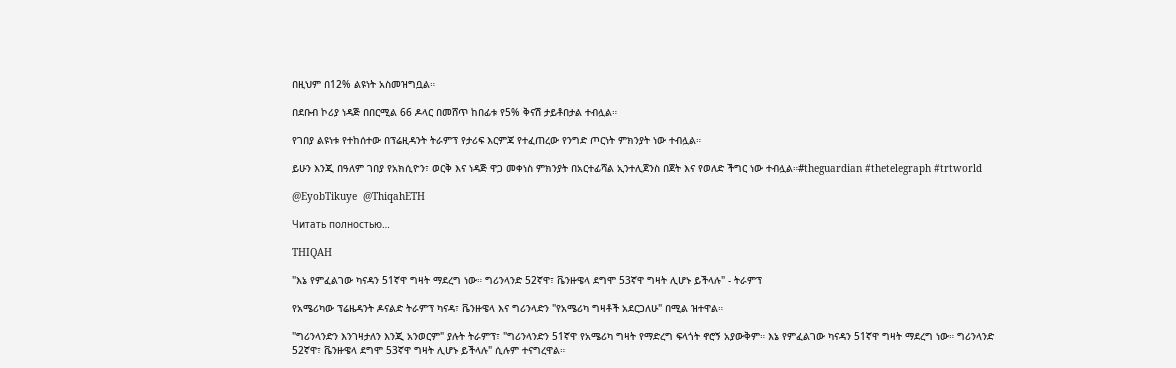በዚህም በ12% ልዩነት አስመዝግቧል።

በደቡብ ኮሪያ ነዳጅ በበርሚል 66 ዶላር በመሸጥ ከበፊቱ የ5% ቅናሽ ታይቶበታል ተብሏል።

የገበያ ልዩነቱ የተከሰተው በፕሬዚዳንት ትራምፕ የታሪፍ እርምጃ የተፈጠረው የንግድ ጦርነት ምክንያት ነው ተብሏል።

ይሁን እንጂ በዓለም ገበያ የአክሲዮን፣ ወርቅ እና ነዳጅ ዋጋ መቀነስ ምክንያት በአርተፊሻል ኢንተሊጀንስ በጀት እና የወለድ ችግር ነው ተብሏል።#theguardian #thetelegraph #trtworld

@EyobTikuye  @ThiqahETH

Читать полностью…

THIQAH

"እኔ የምፈልገው ካናዳን 51ኛዋ ግዛት ማደረግ ነው። ግሪንላንድ 52ኛዋ፣ ቬንዙዌላ ደግሞ 53ኛዋ ግዛት ሊሆኑ ይችላሉ" - ትራምፕ

የአሜሪካው ፕሬዜዳንት ዶናልድ ትራምፕ ካናዳ፣ ቬንዙዌላ እና ግሪንላድን "የአሜሪካ ግዛቶች አደርጋለሁ" በሚል ዝተዋል።

"ግሪንላንድን እንገዛታለን እንጂ አንወርም" ያሉት ትራምፕ፣ "ግሪንላንድን 51ኛዋ የአሜሪካ ግዛት የማድረግ ፍላጎት ኖሮኝ አያውቅም። እኔ የምፈልገው ካናዳን 51ኛዋ ግዛት ማደረግ ነው። ግሪንላንድ 52ኛዋ፣ ቬንዙዌላ ደግሞ 53ኛዋ ግዛት ሊሆኑ ይችላሉ" ሲሉም ተናግረዋል።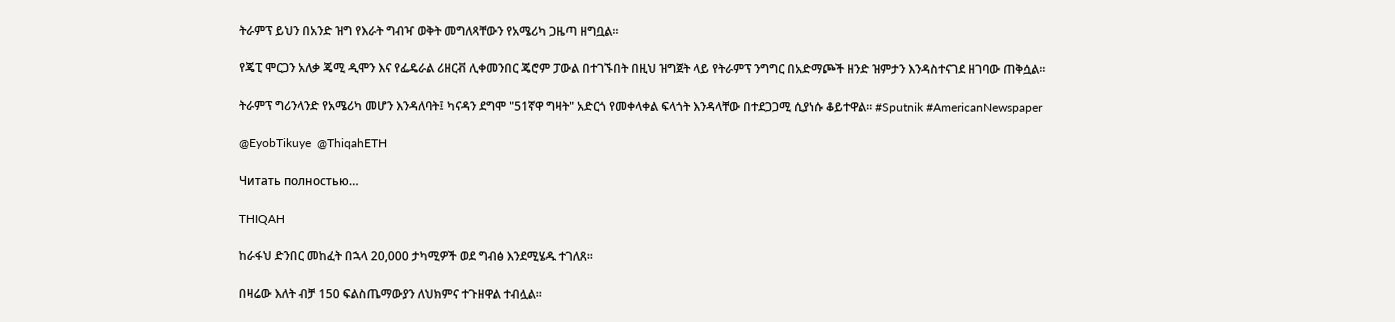ትራምፕ ይህን በአንድ ዝግ የእራት ግብዣ ወቅት መግለጻቸውን የአሜሪካ ጋዜጣ ዘግቧል።

የጄፒ ሞርጋን አለቃ ጄሚ ዲሞን እና የፌዴራል ሪዘርቭ ሊቀመንበር ጄሮም ፓውል በተገኙበት በዚህ ዝግጀት ላይ የትራምፕ ንግግር በአድማጮች ዘንድ ዝምታን እንዳስተናገደ ዘገባው ጠቅሷል።

ትራምፕ ግሪንላንድ የአሜሪካ መሆን እንዳለባት፤ ካናዳን ደግሞ "51ኛዋ ግዛት" አድርጎ የመቀላቀል ፍላጎት እንዳላቸው በተደጋጋሚ ሲያነሱ ቆይተዋል። #Sputnik #AmericanNewspaper

@EyobTikuye  @ThiqahETH

Читать полностью…

THIQAH

ከራፋህ ድንበር መከፈት በኋላ 20,000 ታካሚዎች ወደ ግብፅ እንደሚሄዱ ተገለጸ።

በዛሬው እለት ብቻ 150 ፍልስጤማውያን ለህክምና ተጉዘዋል ተብሏል።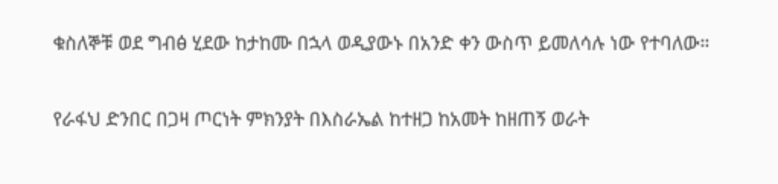ቁስለኞቹ ወደ ግብፅ ሂደው ከታከሙ በኋላ ወዲያውኑ በአንድ ቀን ውስጥ ይመለሳሉ ነው የተባለው።

የራፋህ ድንበር በጋዛ ጦርነት ምክንያት በእስራኤል ከተዘጋ ከአመት ከዘጠኝ ወራት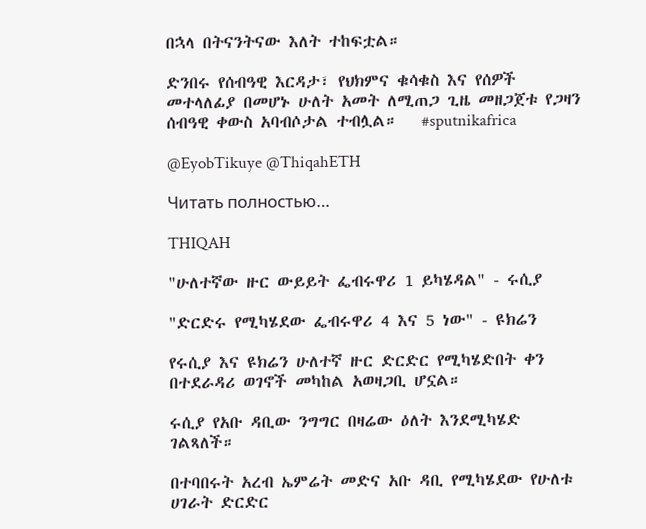በኋላ በትናንትናው እለት ተከፍቷል።

ድንበሩ የሰብዓዊ እርዳታ፣ የህክምና ቁሳቁስ እና የሰዎች መተላለፊያ በመሆኑ ሁለት አመት ለሚጠጋ ጊዜ መዘጋጀቱ የጋዛን ሰብዓዊ ቀውስ አባብሶታል ተብሏል።   #sputnikafrica

@EyobTikuye @ThiqahETH

Читать полностью…

THIQAH

"ሁለተኛው ዙር ውይይት ፌብሩዋሪ 1 ይካሄዳል" - ሩሲያ

"ድርድሩ የሚካሄደው ፌብሩዋሪ 4 እና 5 ነው" - ዩክሬን

የሩሲያ እና ዩክሬን ሁለተኛ ዙር ድርድር የሚካሄድበት ቀን በተደራዳሪ ወገኖች መካከል አወዛጋቢ ሆኗል።

ሩሲያ የአቡ ዳቢው ንግግር በዛሬው ዕለት እንደሚካሄድ ገልጻለች።

በተባበሩት አረብ ኤምሬት መድና አቡ ዳቢ የሚካሄደው የሁለቱ ሀገራት ድርድር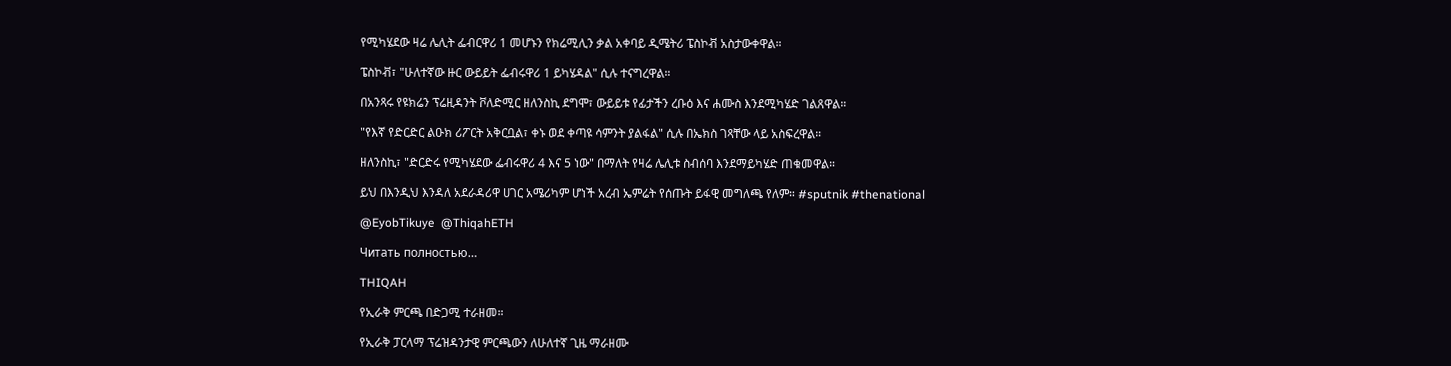የሚካሄደው ዛሬ ሌሊት ፌብርዋሪ 1 መሆኑን የክሬሚሊን ቃል አቀባይ ዲሜትሪ ፔስኮቭ አስታውቀዋል።

ፔስኮቭ፣ "ሁለተኛው ዙር ውይይት ፌብሩዋሪ 1 ይካሄዳል" ሲሉ ተናግረዋል።

በአንጻሩ የዩክሬን ፕሬዚዳንት ቮለድሚር ዘለንስኪ ደግሞ፣ ውይይቱ የፊታችን ረቡዕ እና ሐሙስ እንደሚካሄድ ገልጸዋል።

"የእኛ የድርድር ልዑክ ሪፖርት አቅርቧል፣ ቀኑ ወደ ቀጣዩ ሳምንት ያልፋል" ሲሉ በኤክስ ገጻቸው ላይ አስፍረዋል።

ዘለንስኪ፣ "ድርድሩ የሚካሄደው ፌብሩዋሪ 4 እና 5 ነው" በማለት የዛሬ ሌሊቱ ስብሰባ እንደማይካሄድ ጠቁመዋል።

ይህ በእንዲህ እንዳለ አደራዳሪዋ ሀገር አሜሪካም ሆነች አረብ ኤምሬት የሰጡት ይፋዊ መግለጫ የለም። #sputnik #thenational

@EyobTikuye  @ThiqahETH

Читать полностью…

THIQAH

የኢራቅ ምርጫ በድጋሚ ተራዘመ።

የኢራቅ ፓርላማ ፕሬዝዳንታዊ ምርጫውን ለሁለተኛ ጊዜ ማራዘሙ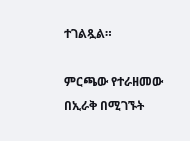ተገልጿል።

ምርጫው የተራዘመው በኢራቅ በሚገኙት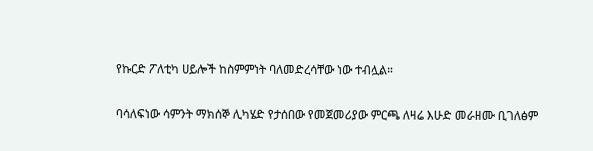የኩርድ ፖለቲካ ሀይሎች ከስምምነት ባለመድረሳቸው ነው ተብሏል።

ባሳለፍነው ሳምንት ማክሰኞ ሊካሄድ የታሰበው የመጀመሪያው ምርጫ ለዛሬ እሁድ መራዘሙ ቢገለፅም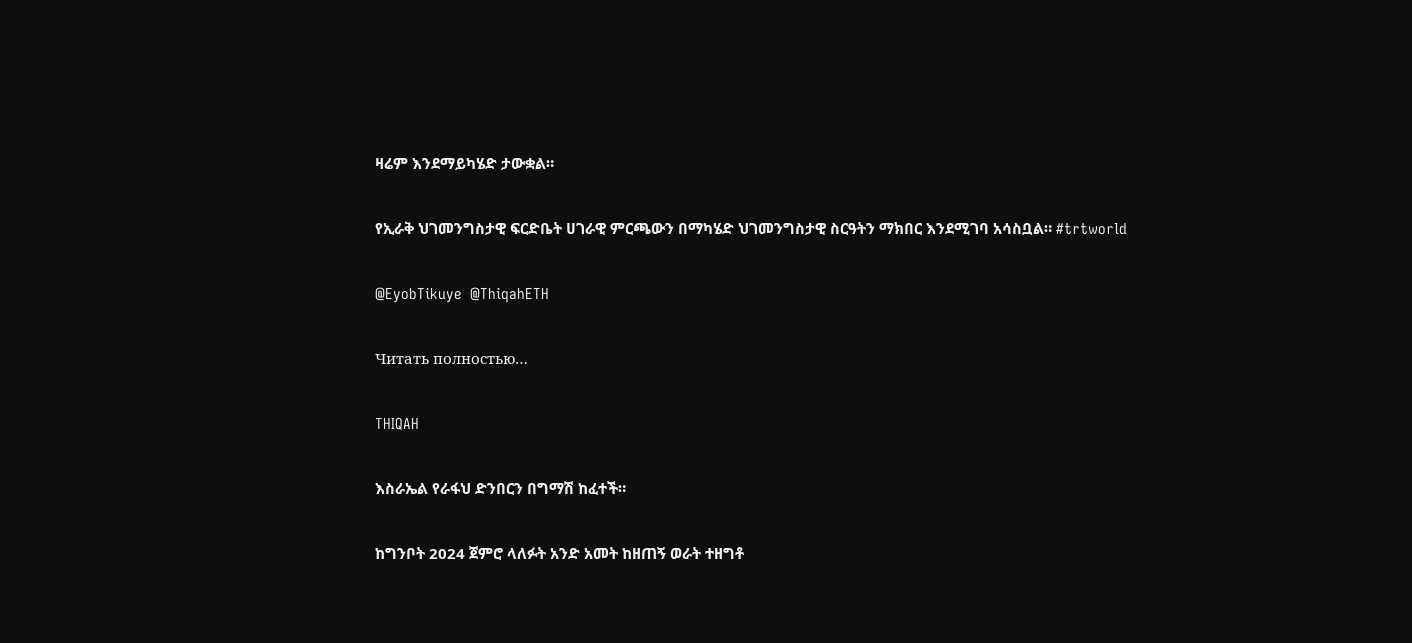ዛሬም እንደማይካሄድ ታውቋል።

የኢራቅ ህገመንግስታዊ ፍርድቤት ሀገራዊ ምርጫውን በማካሄድ ህገመንግስታዊ ስርዓትን ማክበር እንደሚገባ አሳስቧል። #trtworld

@EyobTikuye  @ThiqahETH

Читать полностью…

THIQAH

እስራኤል የራፋህ ድንበርን በግማሽ ከፈተች።

ከግንቦት 2024 ጀምሮ ላለፉት አንድ አመት ከዘጠኝ ወራት ተዘግቶ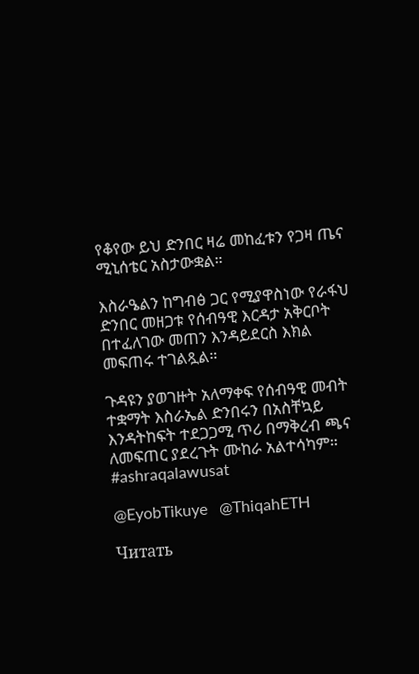የቆየው ይህ ድንበር ዛሬ መከፈቱን የጋዛ ጤና ሚኒሰቴር አስታውቋል።

እስራዔልን ከግብፅ ጋር የሚያዋስነው የራፋህ ድንበር መዘጋቱ የሰብዓዊ እርዳታ አቅርቦት በተፈለገው መጠን እንዳይደርስ እክል መፍጠሩ ተገልጿል።

ጉዳዩን ያወገዙት አለማቀፍ የሰብዓዊ መብት ተቋማት እስራኤል ድንበሩን በአስቸኳይ እንዳትከፍት ተደጋጋሚ ጥሪ በማቅረብ ጫና ለመፍጠር ያደረጉት ሙከራ አልተሳካም። #ashraqalawusat

@EyobTikuye   @ThiqahETH

Читать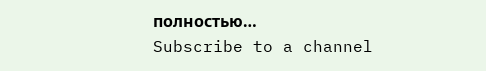полностью…
Subscribe to a channel